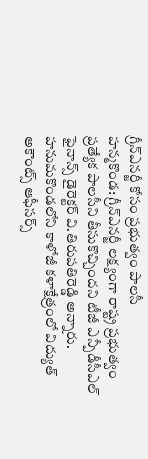గ్రీన్ఎనర్జీ కోసం ప్రభుత్వం పాలసీ
హన్మకొండ: గ్రీన్ఎనర్జీ లక్ష్యంగా రాష్ట్ర ప్రభుత్వం ప్రత్యేక పాలసీని తీసుకొచ్చిందని టీజీ ఎన్పీడీసీఎల్ ఫైనాన్స్ డైరెక్టర్ వి.తిరుపతిరెడ్డి అన్నారు. హనుమకొండలోని కాళోజీ కళాక్షేత్రంలో విద్యుత్ అకౌంట్స్ ఆఫీసర్స్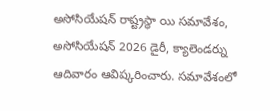అసోసియేషన్ రాష్ట్రస్థా యి సమావేశం, అసోసియేషన్ 2026 డైరీ, క్యాలెండర్ను ఆదివారం ఆవిష్కరించారు. సమావేశంలో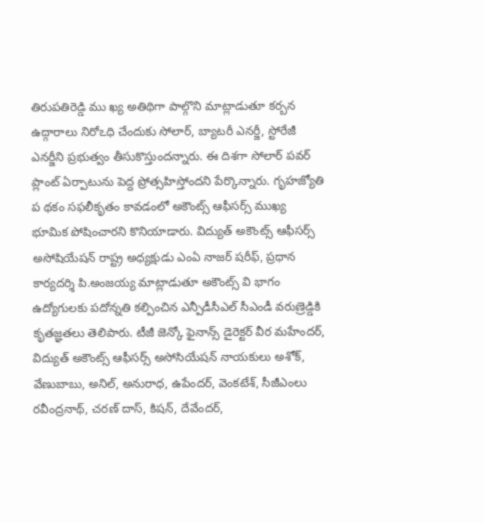తిరుపతిరెడ్డి ము ఖ్య అతిథిగా పాల్గొని మాట్లాడుతూ కర్బన ఉద్గారాలు నిరోఽధి చేందుకు సోలార్, బ్యాటరీ ఎనర్జీ, స్టోరేజీ ఎనర్జీని ప్రభుత్వం తీసుకొస్తుందన్నారు. ఈ దిశగా సోలార్ పవర్ ప్లాంట్ ఏర్పాటును పెద్ద ప్రోత్సహిస్తోందని పేర్కొన్నారు. గృహజ్యోతి ప థకం సఫలీకృతం కావడంలో అకౌంట్స్ ఆఫీసర్స్ ముఖ్య భూమిక పోషించారని కొనియాడారు. విద్యుత్ అకౌంట్స్ ఆఫీసర్స్ అసోషియేషన్ రాష్ట్ర అధ్యక్షుడు ఎంఏ నాజర్ షరీఫ్, ప్రధాన కార్యదర్శి పి.అంజయ్య మాట్లాడుతూ అకౌంట్స్ వి భాగం ఉద్యోగులకు పదోన్నతి కల్పించిన ఎన్పీడీసీఎల్ సీఎండీ వరుణ్రెడ్డికి కృతజ్ఞతలు తెలిపారు. టీజీ జెన్కో ఫైనాన్స్ డైరెక్టర్ వీర మహేందర్, విద్యుత్ అకౌంట్స్ ఆఫీసర్స్ అసోసియేషన్ నాయకులు అశోక్, వేణుబాబు, అనిల్, అనురాధ, ఉపేందర్, వెంకటేశ్, సీజీఎంలు రవీంద్రనాథ్, చరణ్ దాస్, కిషన్, దేవేందర్,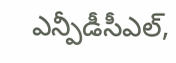ఎన్పీడీసీఎల్,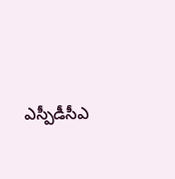ఎస్పీడీసీఎ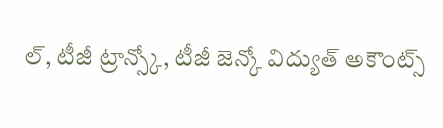ల్, టీజీ ట్రాన్స్కో, టీజీ జెన్కో విద్యుత్ అకౌంట్స్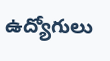ఉద్యోగులు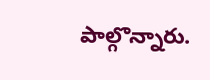పాల్గొన్నారు.